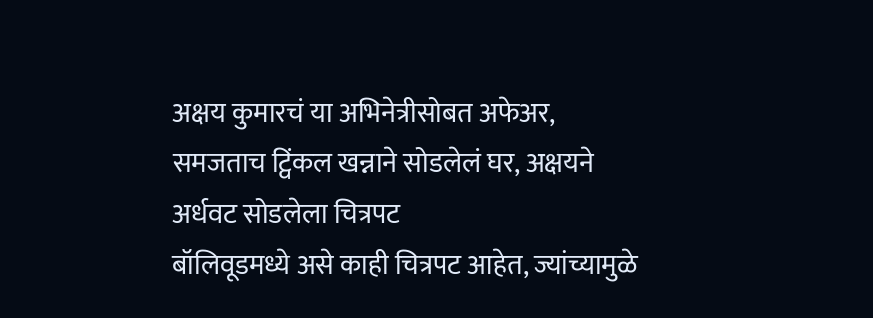अक्षय कुमारचं या अभिनेत्रीसोबत अफेअर, समजताच ट्विंकल खन्नाने सोडलेलं घर, अक्षयने अर्धवट सोडलेला चित्रपट
बॉलिवूडमध्ये असे काही चित्रपट आहेत, ज्यांच्यामुळे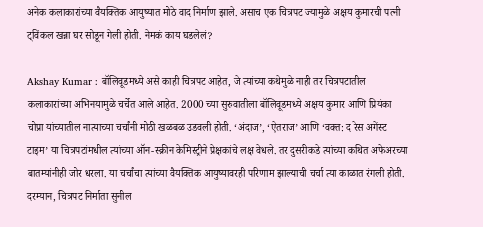अनेक कलाकारांच्या वैयक्तिक आयुष्यात मोठे वाद निर्माण झाले. असाच एक चित्रपट ज्यामुळे अक्षय कुमारची पत्नी ट्विंकल खन्ना घर सोडून गेली होती. नेमकं काय घडलेलं?

Akshay Kumar : बॉलिवूडमध्ये असे काही चित्रपट आहेत, जे त्यांच्या कथेमुळे नाही तर चित्रपटातील कलाकारांच्या अभिनयामुळे चर्चेत आले आहेत. 2000 च्या सुरुवातीला बॉलिवूडमध्ये अक्षय कुमार आणि प्रियंका चोप्रा यांच्यातील नात्याच्या चर्चांनी मोठी खळबळ उडवली होती. ‘अंदाज’, ‘ऐतराज’ आणि ‘वक्त: द रेस अगेंस्ट टाइम’ या चित्रपटांमधील त्यांच्या ऑन-स्क्रीन केमिस्ट्रीने प्रेक्षकांचे लक्ष वेधले. तर दुसरीकडे त्यांच्या कथित अफेअरच्या बातम्यांनीही जोर धरला. या चर्चांचा त्यांच्या वैयक्तिक आयुष्यावरही परिणाम झाल्याची चर्चा त्या काळात रंगली होती.
दरम्यान, चित्रपट निर्माता सुनील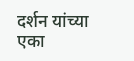दर्शन यांच्या एका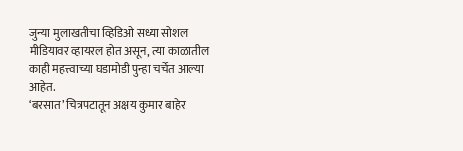जुन्या मुलाखतीचा व्हिडिओ सध्या सोशल मीडियावर व्हायरल होत असून, त्या काळातील काही महत्त्वाच्या घडामोडी पुन्हा चर्चेत आल्या आहेत.
‘बरसात’ चित्रपटातून अक्षय कुमार बाहेर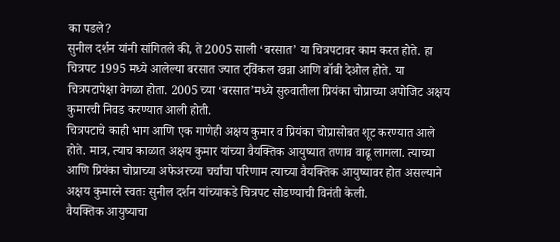का पडले?
सुनील दर्शन यांनी सांगितले की, ते 2005 साली ‘बरसात’ या चित्रपटावर काम करत होते. हा चित्रपट 1995 मध्ये आलेल्या बरसात ज्यात ट्विंकल खन्ना आणि बॉबी देओल होते. या चित्रपटापेक्षा वेगळा होता. 2005 च्या ‘बरसात’मध्ये सुरुवातीला प्रियंका चोप्राच्या अपोजिट अक्षय कुमारची निवड करण्यात आली होती.
चित्रपटाचे काही भाग आणि एक गाणेही अक्षय कुमार व प्रियंका चोप्रासोबत शूट करण्यात आले होते. मात्र, त्याच काळात अक्षय कुमार यांच्या वैयक्तिक आयुष्यात तणाव वाढू लागला. त्याच्या आणि प्रियंका चोप्राच्या अफेअरच्या चर्चांचा परिणाम त्याच्या वैयक्तिक आयुष्यावर होत असल्याने अक्षय कुमारने स्वतः सुनील दर्शन यांच्याकडे चित्रपट सोडण्याची विनंती केली.
वैयक्तिक आयुष्याचा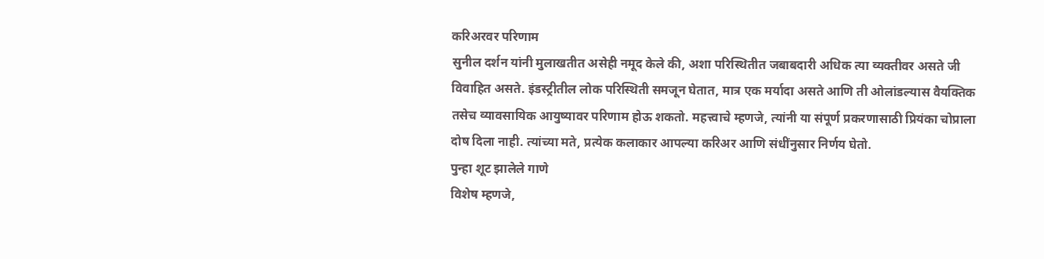करिअरवर परिणाम
सुनील दर्शन यांनी मुलाखतीत असेही नमूद केले की, अशा परिस्थितीत जबाबदारी अधिक त्या व्यक्तीवर असते जी विवाहित असते. इंडस्ट्रीतील लोक परिस्थिती समजून घेतात, मात्र एक मर्यादा असते आणि ती ओलांडल्यास वैयक्तिक तसेच व्यावसायिक आयुष्यावर परिणाम होऊ शकतो. महत्त्वाचे म्हणजे, त्यांनी या संपूर्ण प्रकरणासाठी प्रियंका चोप्राला दोष दिला नाही. त्यांच्या मते, प्रत्येक कलाकार आपल्या करिअर आणि संधींनुसार निर्णय घेतो.
पुन्हा शूट झालेले गाणे
विशेष म्हणजे,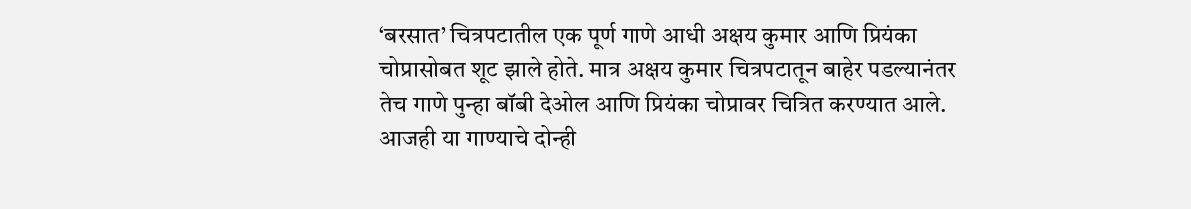‘बरसात’ चित्रपटातील एक पूर्ण गाणे आधी अक्षय कुमार आणि प्रियंका चोप्रासोबत शूट झाले होते. मात्र अक्षय कुमार चित्रपटातून बाहेर पडल्यानंतर तेच गाणे पुन्हा बॉबी देओल आणि प्रियंका चोप्रावर चित्रित करण्यात आले. आजही या गाण्याचे दोन्ही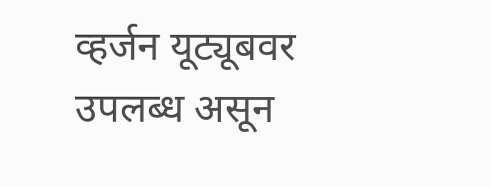व्हर्जन यूट्यूबवर उपलब्ध असून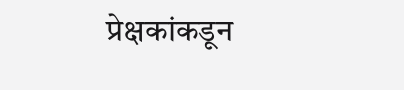प्रेक्षकांकडून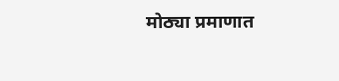मोठ्या प्रमाणात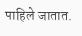पाहिले जातात.